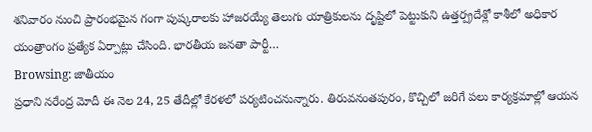శనివారం నుంచి ప్రారంభమైన గంగా పుష్కరాలకు హాజరయ్యే తెలుగు యాత్రికులను దృష్టిలో పెట్టుకుని ఉత్తర్ప్రదేశ్లో కాశీలో అధికార యంత్రాంగం ప్రత్యేక ఏర్పాట్లు చేసింది. భారతీయ జనతా పార్టీ…
Browsing: జాతీయం
ప్రధాని నరేంద్ర మోదీ ఈ నెల 24, 25 తేదీల్లో కేరళలో పర్యటించనున్నారు. తిరువనంతపురం, కొచ్చిలో జరిగే పలు కార్యక్రమాల్లో ఆయన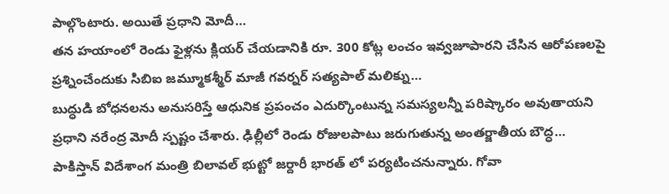పాల్గొంటారు. అయితే ప్రధాని మోదీ…
తన హయాంలో రెండు ఫైళ్లను క్లియర్ చేయడానికి రూ. 300 కోట్ల లంచం ఇవ్వజూపారని చేసిన ఆరోపణలపై ప్రశ్నించేందుకు సిబిఐ జమ్మూకశ్మీర్ మాజీ గవర్నర్ సత్యపాల్ మలిక్ను…
బుద్ధుడి బోధనలను అనుసరిస్తే ఆధునిక ప్రపంచం ఎదుర్కొంటున్న సమస్యలన్నీ పరిష్కారం అవుతాయని ప్రధాని నరేంద్ర మోదీ స్పష్టం చేశారు. ఢిల్లీలో రెండు రోజులపాటు జరుగుతున్న అంతర్జాతీయ బౌద్ధ…
పాకిస్తాన్ విదేశాంగ మంత్రి బిలావల్ భుట్టో జర్దారీ భారత్ లో పర్యటించనున్నారు. గోవా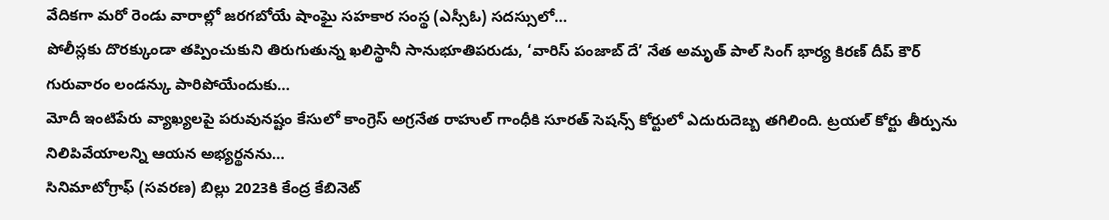వేదికగా మరో రెండు వారాల్లో జరగబోయే షాంఘై సహకార సంస్థ (ఎస్సీఓ) సదస్సులో…
పోలీస్లకు దొరక్కుండా తప్పించుకుని తిరుగుతున్న ఖలిస్థానీ సానుభూతిపరుడు, ‘వారిస్ పంజాబ్ దే’ నేత అమృత్ పాల్ సింగ్ భార్య కిరణ్ దీప్ కౌర్ గురువారం లండన్కు పారిపోయేందుకు…
మోదీ ఇంటిపేరు వ్యాఖ్యలపై పరువునష్టం కేసులో కాంగ్రెస్ అగ్రనేత రాహుల్ గాంధీకి సూరత్ సెషన్స్ కోర్టులో ఎదురుదెబ్బ తగిలింది. ట్రయల్ కోర్టు తీర్పును నిలిపివేయాలన్ని ఆయన అభ్యర్థనను…
సినిమాటోగ్రాఫ్ (సవరణ) బిల్లు 2023కి కేంద్ర కేబినెట్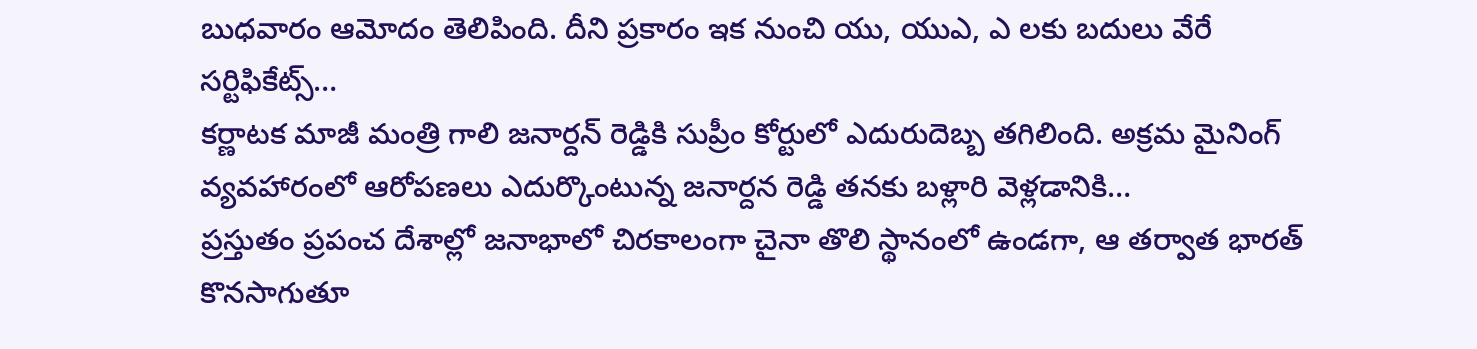బుధవారం ఆమోదం తెలిపింది. దీని ప్రకారం ఇక నుంచి యు, యుఎ, ఎ లకు బదులు వేరే సర్టిఫికేట్స్…
కర్ణాటక మాజీ మంత్రి గాలి జనార్దన్ రెడ్డికి సుప్రీం కోర్టులో ఎదురుదెబ్బ తగిలింది. అక్రమ మైనింగ్ వ్యవహారంలో ఆరోపణలు ఎదుర్కొంటున్న జనార్దన రెడ్డి తనకు బళ్లారి వెళ్లడానికి…
ప్రస్తుతం ప్రపంచ దేశాల్లో జనాభాలో చిరకాలంగా చైనా తొలి స్థానంలో ఉండగా, ఆ తర్వాత భారత్ కొనసాగుతూ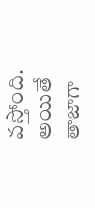వస్తోంది. అయితే తాజాగా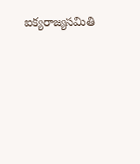ఐక్యరాజ్యసమితి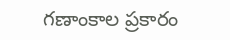గణాంకాల ప్రకారం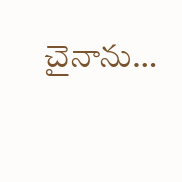చైనాను…